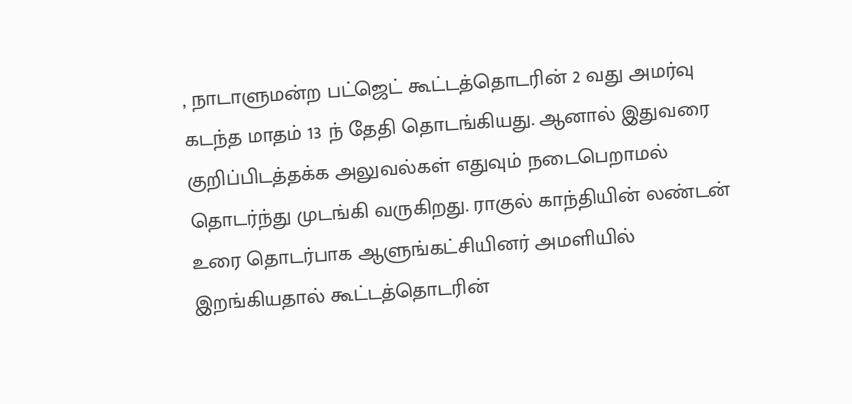, நாடாளுமன்ற பட்ஜெட் கூட்டத்தொடரின் 2 வது அமர்வு கடந்த மாதம் 13 ந் தேதி தொடங்கியது. ஆனால் இதுவரை
குறிப்பிடத்தக்க அலுவல்கள் எதுவும் நடைபெறாமல் தொடர்ந்து முடங்கி வருகிறது. ராகுல் காந்தியின் லண்டன் உரை தொடர்பாக ஆளுங்கட்சியினர் அமளியில் இறங்கியதால் கூட்டத்தொடரின்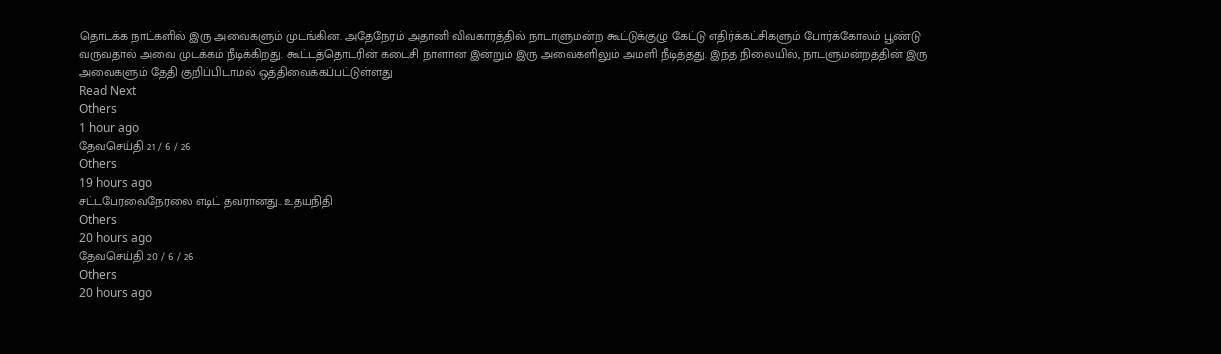தொடக்க நாட்களில் இரு அவைகளும் முடங்கின. அதேநேரம் அதானி விவகாரத்தில் நாடாளுமன்ற கூட்டுக்குழு கேட்டு எதிர்க்கட்சிகளும் போர்க்கோலம் பூண்டு வருவதால் அவை முடக்கம் நீடிக்கிறது. கூட்டத்தொடரின் கடைசி நாளான இன்றும் இரு அவைகளிலும் அமளி நீடித்தது. இந்த நிலையில், நாடளுமன்றத்தின் இரு அவைகளும் தேதி குறிப்பிடாமல் ஒத்திவைக்கப்பட்டுள்ளது
Read Next
Others
1 hour ago
தேவசெய்தி 21 / 6 / 26
Others
19 hours ago
சட்டபேரவைநேரலை எடிட் தவரானது.. உதயநிதி
Others
20 hours ago
தேவசெய்தி 20 / 6 / 26
Others
20 hours ago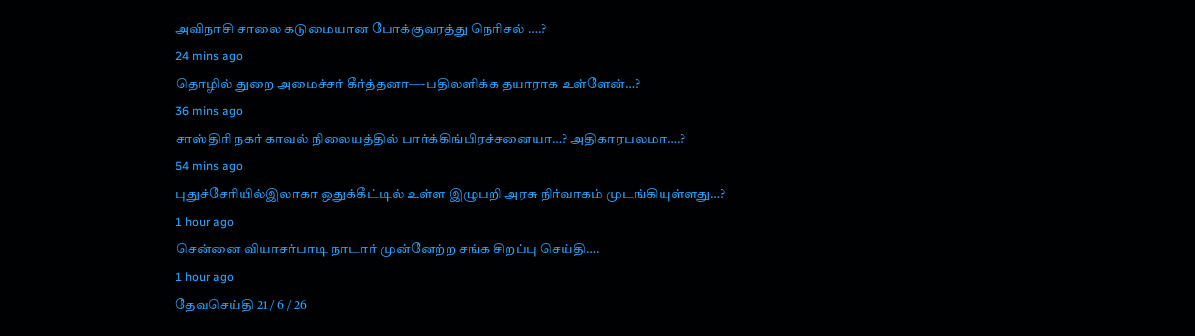அவிநாசி சாலை கடுமையான போக்குவரத்து நெரிசல் ….?
24 mins ago
தொழில் துறை அமைச்சர் கீர்த்தனா—-பதிலளிக்க தயாராக உள்ளேன்…?
36 mins ago
சாஸ்திரி நகர் காவல் நிலையத்தில் பார்க்கிங்பிரச்சனையா…? அதிகாரபலமா….?
54 mins ago
புதுச்சேரியில்இலாகா ஒதுக்கீட்டில் உள்ள இழுபறி அரசு நிர்வாகம் முடங்கியுள்ளது…?
1 hour ago
சென்னை வியாசர்பாடி நாடார் முன்னேற்ற சங்க சிறப்பு செய்தி….
1 hour ago
தேவசெய்தி 21 / 6 / 26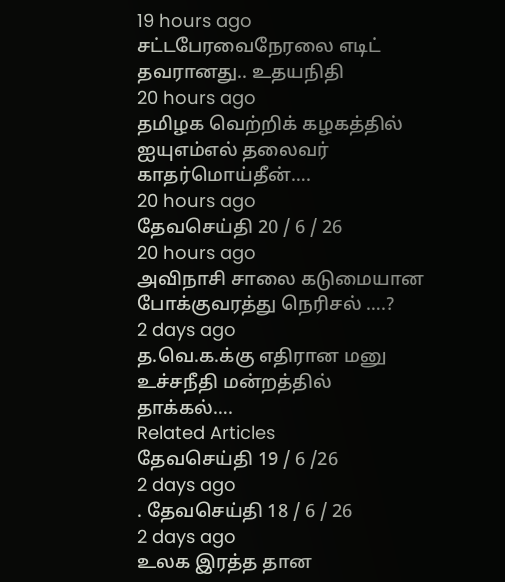19 hours ago
சட்டபேரவைநேரலை எடிட் தவரானது.. உதயநிதி
20 hours ago
தமிழக வெற்றிக் கழகத்தில் ஐயுஎம்எல் தலைவர் காதர்மொய்தீன்….
20 hours ago
தேவசெய்தி 20 / 6 / 26
20 hours ago
அவிநாசி சாலை கடுமையான போக்குவரத்து நெரிசல் ….?
2 days ago
த.வெ.க.க்கு எதிரான மனு உச்சநீதி மன்றத்தில் தாக்கல்….
Related Articles
தேவசெய்தி 19 / 6 /26
2 days ago
. தேவசெய்தி 18 / 6 / 26
2 days ago
உலக இரத்த தான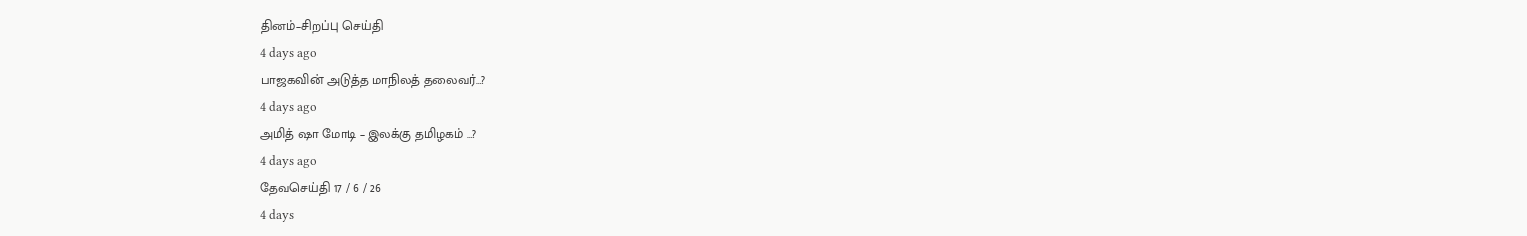தினம்–சிறப்பு செய்தி
4 days ago
பாஜகவின் அடுத்த மாநிலத் தலைவர்…?
4 days ago
அமித் ஷா மோடி – இலக்கு தமிழகம் …?
4 days ago
தேவசெய்தி 17 / 6 / 26
4 days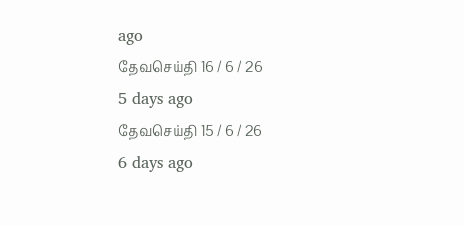ago
தேவசெய்தி 16 / 6 / 26
5 days ago
தேவசெய்தி 15 / 6 / 26
6 days ago